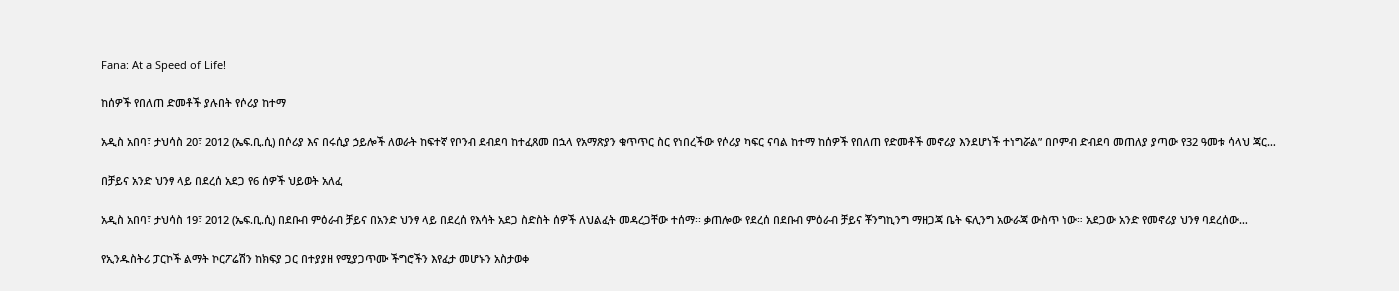Fana: At a Speed of Life!

ከሰዎች የበለጠ ድመቶች ያሉበት የሶሪያ ከተማ

አዲስ አበባ፣ ታህሳስ 20፣ 2012 (ኤፍ.ቢ.ሲ) በሶሪያ እና በሩሲያ ኃይሎች ለወራት ከፍተኛ የቦንብ ደብደባ ከተፈጸመ በኋላ የአማጽያን ቁጥጥር ስር የነበረችው የሶሪያ ካፍር ናባል ከተማ ከሰዎች የበለጠ የድመቶች መኖሪያ እንደሆነች ተነግሯል” በቦምብ ድብደባ መጠለያ ያጣው የ32 ዓመቱ ሳላህ ጃር…

በቻይና አንድ ህንፃ ላይ በደረሰ አደጋ የ6 ሰዎች ህይወት አለፈ

አዲስ አበባ፣ ታህሳስ 19፣ 2012 (ኤፍ.ቢ.ሲ) በደቡብ ምዕራብ ቻይና በአንድ ህንፃ ላይ በደረሰ የእሳት አደጋ ስድስት ሰዎች ለህልፈት መዳረጋቸው ተሰማ፡፡ ቃጠሎው የደረሰ በደቡብ ምዕራብ ቻይና ቾንግኪንግ ማዘጋጃ ቤት ፍሊንግ አውራጃ ውስጥ ነው። አደጋው አንድ የመኖሪያ ህንፃ ባደረሰው…

የኢንዱስትሪ ፓርኮች ልማት ኮርፖሬሽን ከክፍያ ጋር በተያያዘ የሚያጋጥሙ ችግሮችን እየፈታ መሆኑን አስታወቀ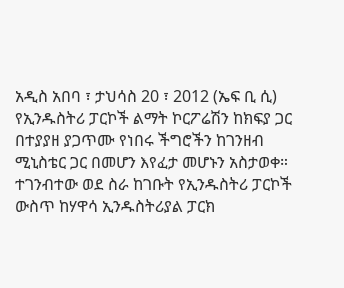አዲስ አበባ ፣ ታህሳስ 20 ፣ 2012 (ኤፍ ቢ ሲ) የኢንዱስትሪ ፓርኮች ልማት ኮርፖሬሽን ከክፍያ ጋር በተያያዘ ያጋጥሙ የነበሩ ችግሮችን ከገንዘብ ሚኒስቴር ጋር በመሆን እየፈታ መሆኑን አስታወቀ። ተገንብተው ወደ ስራ ከገቡት የኢንዱስትሪ ፓርኮች ውስጥ ከሃዋሳ ኢንዱስትሪያል ፓርክ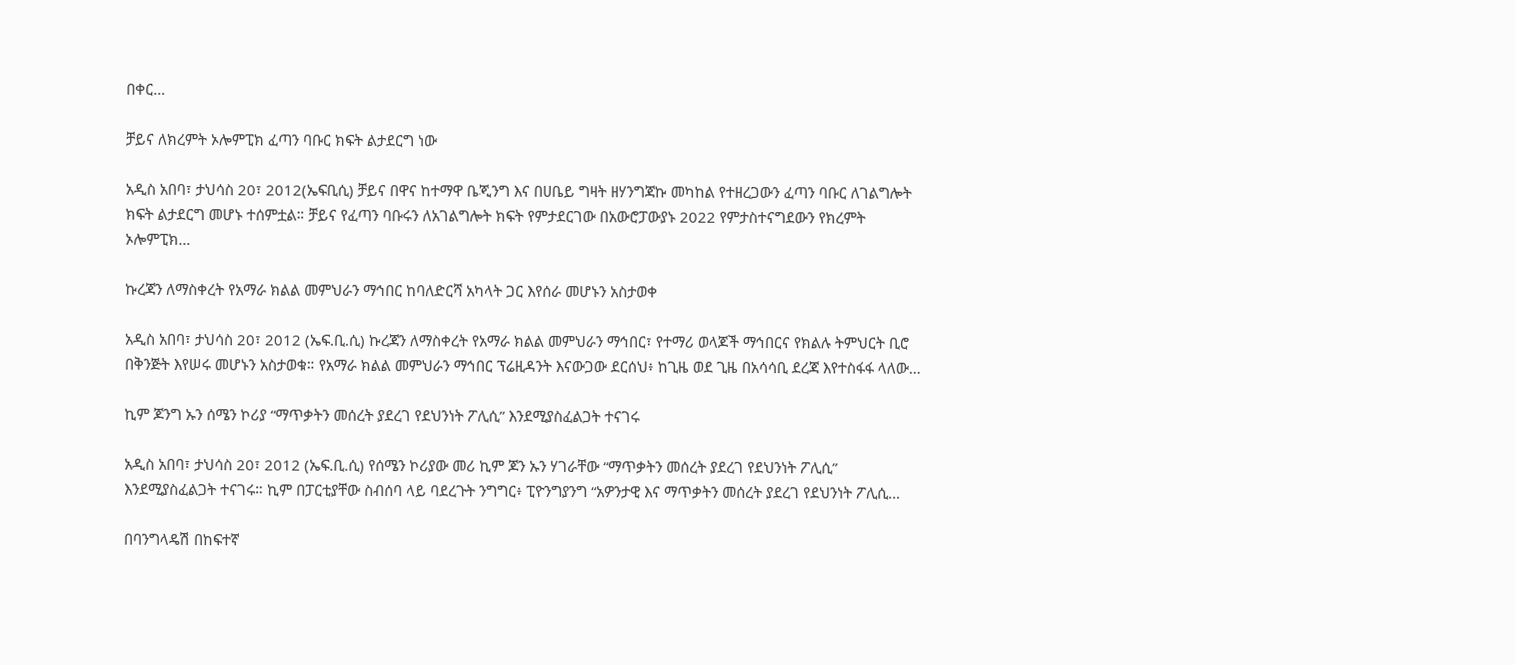በቀር…

ቻይና ለክረምት ኦሎምፒክ ፈጣን ባቡር ክፍት ልታደርግ ነው

አዲስ አበባ፣ ታህሳስ 20፣ 2012(ኤፍቢሲ) ቻይና በዋና ከተማዋ ቤጂንግ እና በሀቤይ ግዛት ዘሃንግጃኩ መካከል የተዘረጋውን ፈጣን ባቡር ለገልግሎት ክፍት ልታደርግ መሆኑ ተሰምቷል። ቻይና የፈጣን ባቡሩን ለአገልግሎት ክፍት የምታደርገው በአውሮፓውያኑ 2022 የምታስተናግደውን የክረምት ኦሎምፒክ…

ኩረጃን ለማስቀረት የአማራ ክልል መምህራን ማኅበር ከባለድርሻ አካላት ጋር እየሰራ መሆኑን አስታወቀ

አዲስ አበባ፣ ታህሳስ 20፣ 2012 (ኤፍ.ቢ.ሲ) ኩረጃን ለማስቀረት የአማራ ክልል መምህራን ማኅበር፣ የተማሪ ወላጆች ማኅበርና የክልሉ ትምህርት ቢሮ በቅንጅት እየሠሩ መሆኑን አስታወቁ። የአማራ ክልል መምህራን ማኅበር ፕሬዚዳንት እናውጋው ደርሰህ፥ ከጊዜ ወደ ጊዜ በአሳሳቢ ደረጃ እየተስፋፋ ላለው…

ኪም ጆንግ ኡን ሰሜን ኮሪያ “ማጥቃትን መሰረት ያደረገ የደህንነት ፖሊሲ” እንደሚያስፈልጋት ተናገሩ

አዲስ አበባ፣ ታህሳስ 20፣ 2012 (ኤፍ.ቢ.ሲ) የሰሜን ኮሪያው መሪ ኪም ጆን ኡን ሃገራቸው “ማጥቃትን መሰረት ያደረገ የደህንነት ፖሊሲ” እንደሚያስፈልጋት ተናገሩ። ኪም በፓርቲያቸው ስብሰባ ላይ ባደረጉት ንግግር፥ ፒዮንግያንግ “አዎንታዊ እና ማጥቃትን መሰረት ያደረገ የደህንነት ፖሊሲ…

በባንግላዴሽ በከፍተኛ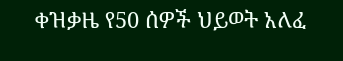ቀዝቃዜ የ50 ሰዎች ህይወት አለፈ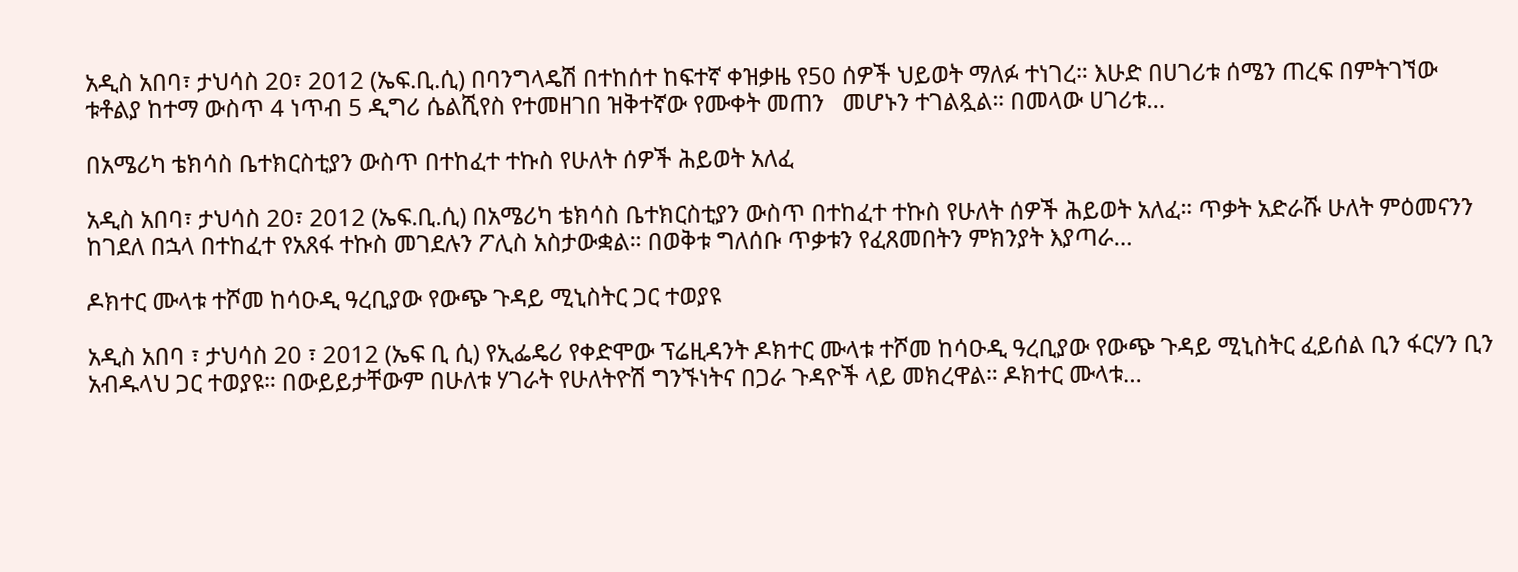አዲስ አበባ፣ ታህሳስ 20፣ 2012 (ኤፍ.ቢ.ሲ) በባንግላዴሽ በተከሰተ ከፍተኛ ቀዝቃዜ የ50 ሰዎች ህይወት ማለፉ ተነገረ። እሁድ በሀገሪቱ ሰሜን ጠረፍ በምትገኘው ቱቶልያ ከተማ ውስጥ 4 ነጥብ 5 ዲግሪ ሴልሺየስ የተመዘገበ ዝቅተኛው የሙቀት መጠን   መሆኑን ተገልጿል። በመላው ሀገሪቱ…

በአሜሪካ ቴክሳስ ቤተክርስቲያን ውስጥ በተከፈተ ተኩስ የሁለት ሰዎች ሕይወት አለፈ

አዲስ አበባ፣ ታህሳስ 20፣ 2012 (ኤፍ.ቢ.ሲ) በአሜሪካ ቴክሳስ ቤተክርስቲያን ውስጥ በተከፈተ ተኩስ የሁለት ሰዎች ሕይወት አለፈ። ጥቃት አድራሹ ሁለት ምዕመናንን ከገደለ በኋላ በተከፈተ የአጸፋ ተኩስ መገደሉን ፖሊስ አስታውቋል። በወቅቱ ግለሰቡ ጥቃቱን የፈጸመበትን ምክንያት እያጣራ…

ዶክተር ሙላቱ ተሾመ ከሳዑዲ ዓረቢያው የውጭ ጉዳይ ሚኒስትር ጋር ተወያዩ

አዲስ አበባ ፣ ታህሳስ 20 ፣ 2012 (ኤፍ ቢ ሲ) የኢፌዴሪ የቀድሞው ፕሬዚዳንት ዶክተር ሙላቱ ተሾመ ከሳዑዲ ዓረቢያው የውጭ ጉዳይ ሚኒስትር ፈይሰል ቢን ፋርሃን ቢን አብዱላህ ጋር ተወያዩ። በውይይታቸውም በሁለቱ ሃገራት የሁለትዮሽ ግንኙነትና በጋራ ጉዳዮች ላይ መክረዋል። ዶክተር ሙላቱ…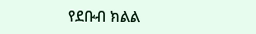የደቡብ ክልል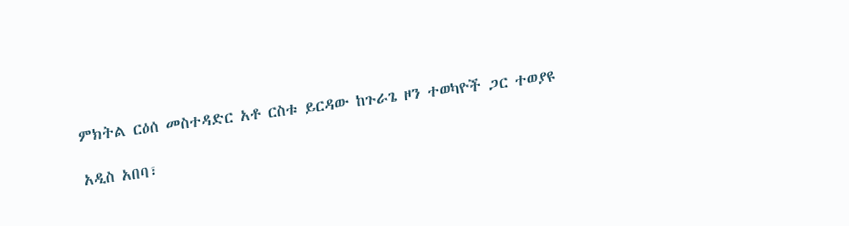ምክትል ርዕሰ መስተዳድር አቶ ርስቱ ይርዳው ከጉራጌ ዞን ተወካዮች ጋር ተወያዩ

አዲስ አበባ፣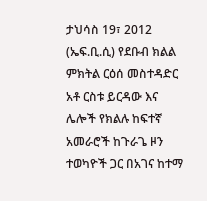ታህሳስ 19፣ 2012 (ኤፍ.ቢ.ሲ) የደቡብ ክልል ምክትል ርዕሰ መስተዳድር አቶ ርስቱ ይርዳው እና ሌሎች የክልሉ ከፍተኛ አመራሮች ከጉራጌ ዞን ተወካዮች ጋር በአገና ከተማ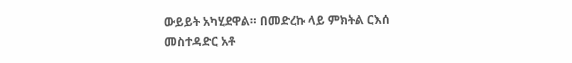ውይይት አካሂደዋል። በመድረኩ ላይ ምክትል ርእሰ መስተዳድር አቶ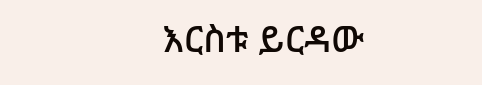እርስቱ ይርዳው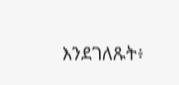እንደገለጹት፥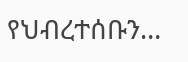የህብረተሰቡን…